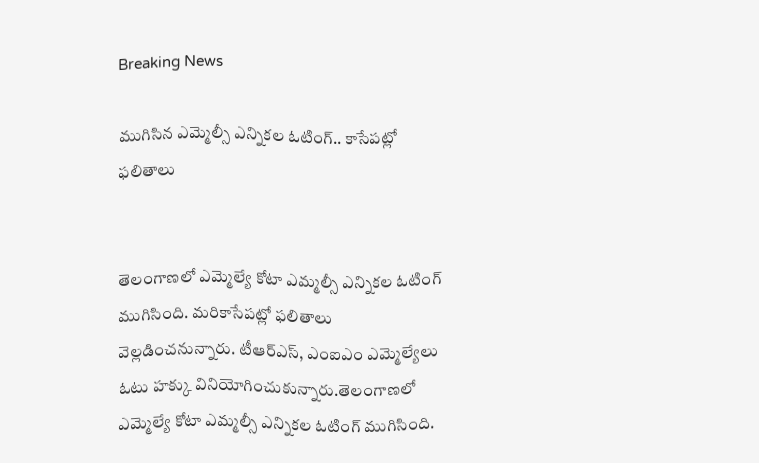Breaking News

ముగిసిన ఎమ్మెల్సీ ఎన్నికల ఓటింగ్.. కాసేపట్లో ఫలితాలు


తెలంగాణలో ఎమ్మెల్యే కోటా ఎమ్మల్సీ ఎన్నికల ఓటింగ్ ముగిసింది. మరికాసేపట్లో ఫలితాలు వెల్లడించనున్నారు. టీఆర్‌ఎస్, ఎంఐఎం ఎమ్మెల్యేలు ఓటు హక్కు వినియోగించుకున్నారు.తెలంగాణలో ఎమ్మెల్యే కోటా ఎమ్మల్సీ ఎన్నికల ఓటింగ్ ముగిసింది.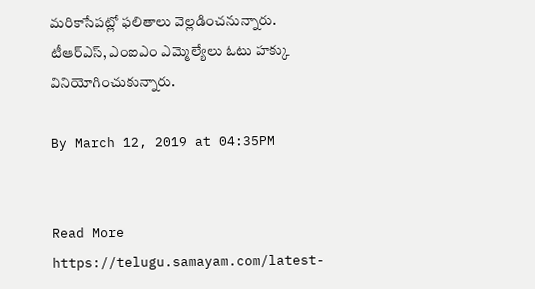మరికాసేపట్లో ఫలితాలు వెల్లడించనున్నారు. టీఆర్‌ఎస్, ఎంఐఎం ఎమ్మెల్యేలు ఓటు హక్కు వినియోగించుకున్నారు.

By March 12, 2019 at 04:35PM


Read More https://telugu.samayam.com/latest-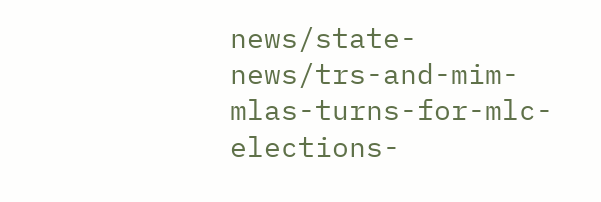news/state-news/trs-and-mim-mlas-turns-for-mlc-elections-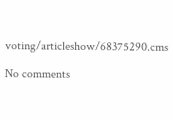voting/articleshow/68375290.cms

No comments